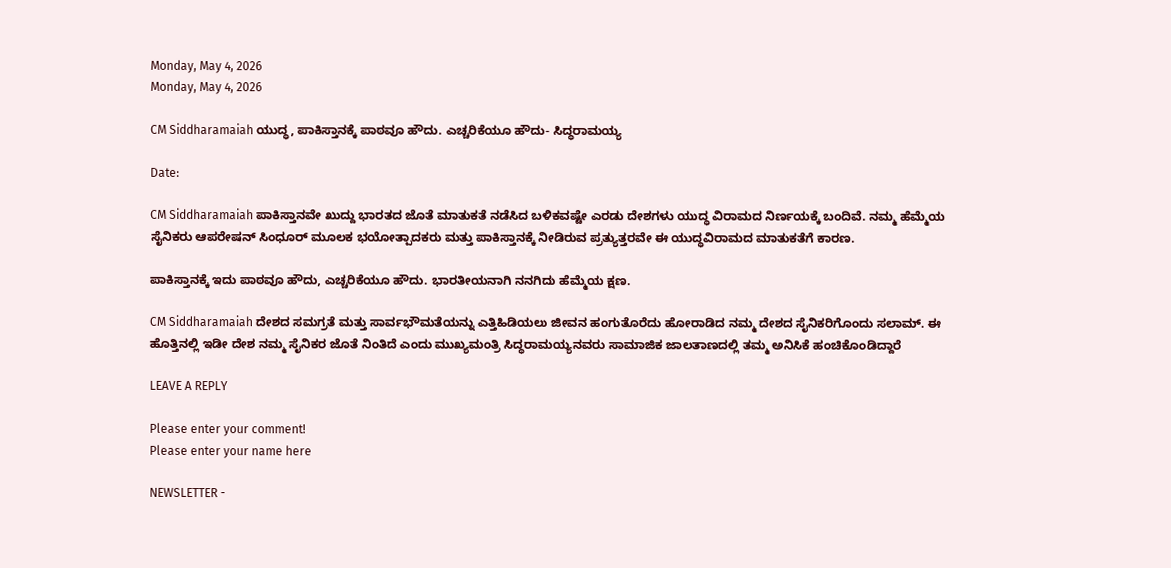Monday, May 4, 2026
Monday, May 4, 2026

CM Siddharamaiah ಯುದ್ಧ, ಪಾಕಿಸ್ತಾನಕ್ಕೆ ಪಾಠವೂ ಹೌದು. ಎಚ್ಚರಿಕೆಯೂ ಹೌದು- ಸಿದ್ಧರಾಮಯ್ಯ

Date:

CM Siddharamaiah ಪಾಕಿಸ್ತಾನವೇ ಖುದ್ದು ಭಾರತದ ಜೊತೆ ಮಾತುಕತೆ ನಡೆಸಿದ ಬಳಿಕವಷ್ಟೇ ಎರಡು ದೇಶಗಳು ಯುದ್ಧ ವಿರಾಮದ ನಿರ್ಣಯಕ್ಕೆ ಬಂದಿವೆ. ನಮ್ಮ ಹೆಮ್ಮೆಯ ಸೈನಿಕರು ಆಪರೇಷನ್ ಸಿಂಧೂರ್ ಮೂಲಕ ಭಯೋತ್ಪಾದಕರು ಮತ್ತು ಪಾಕಿಸ್ತಾನಕ್ಕೆ ನೀಡಿರುವ ಪ್ರತ್ಯುತ್ತರವೇ ಈ ಯುದ್ಧವಿರಾಮದ ಮಾತುಕತೆಗೆ ಕಾರಣ.

ಪಾಕಿಸ್ತಾನಕ್ಕೆ ಇದು ಪಾಠವೂ ಹೌದು, ಎಚ್ಚರಿಕೆಯೂ ಹೌದು. ಭಾರತೀಯನಾಗಿ ನನಗಿದು ಹೆಮ್ಮೆಯ ಕ್ಷಣ.

CM Siddharamaiah ದೇಶದ ಸಮಗ್ರತೆ ಮತ್ತು ಸಾರ್ವಭೌಮತೆಯನ್ನು ಎತ್ತಿಹಿಡಿಯಲು ಜೀವನ ಹಂಗುತೊರೆದು ಹೋರಾಡಿದ ನಮ್ಮ ದೇಶದ ಸೈನಿಕರಿಗೊಂದು ಸಲಾಮ್. ಈ ಹೊತ್ತಿನಲ್ಲಿ ಇಡೀ ದೇಶ ನಮ್ಮ ಸೈನಿಕರ ಜೊತೆ ನಿಂತಿದೆ ಎಂದು‌ ಮುಖ್ಯಮಂತ್ರಿ ಸಿದ್ಧರಾಮಯ್ಯನವರು ಸಾಮಾಜಿಕ ಜಾಲತಾಣದಲ್ಲಿ ತಮ್ಮ ಅನಿಸಿಕೆ ಹಂಚಿಕೊಂಡಿದ್ದಾರೆ

LEAVE A REPLY

Please enter your comment!
Please enter your name here

NEWSLETTER -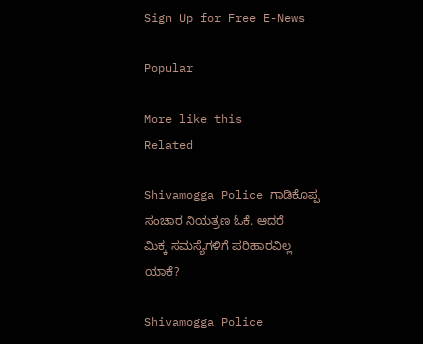Sign Up for Free E-News

Popular

More like this
Related

Shivamogga Police ಗಾಡಿಕೊಪ್ಪ ಸಂಚಾರ ನಿಯತ್ರಣ ಓಕೆ. ಆದರೆ ಮಿಕ್ಕ ಸಮಸ್ಯೆಗಳಿಗೆ ಪರಿಹಾರವಿಲ್ಲ ಯಾಕೆ?

Shivamogga Police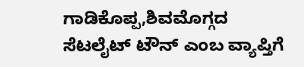ಗಾಡಿಕೊಪ್ಪ‌,ಶಿವಮೊಗ್ಗದ ಸೆಟಲೈಟ್ ಟೌನ್ ಎಂಬ ವ್ಯಾಪ್ತಿಗೆ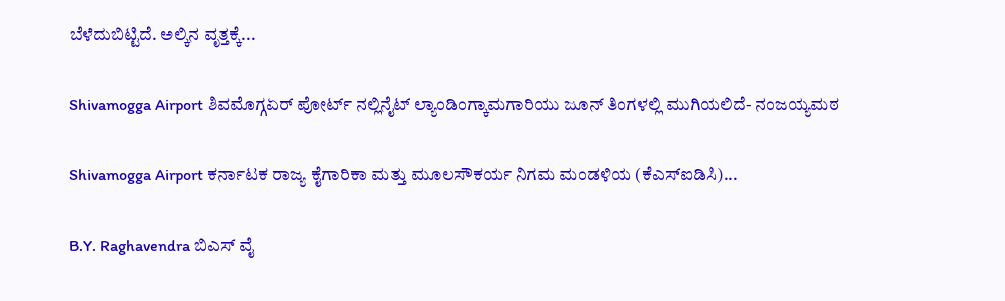ಬೆಳೆದುಬಿಟ್ಟಿದೆ. ಅಲ್ಕಿನ ವೃತ್ತಕ್ಕೆ...

Shivamogga Airport ಶಿವಮೊಗ್ಗಏರ್ ಪೋರ್ಟ್ ನಲ್ಲಿನೈಟ್ ಲ್ಯಾಂಡಿಂಗ್ಕಾಮಗಾರಿಯು ಜೂನ್ ತಿಂಗಳಲ್ಲಿ ಮುಗಿಯಲಿದೆ- ನಂಜಯ್ಯ‌ಮಠ

Shivamogga Airport ಕರ್ನಾಟಕ ರಾಜ್ಯ ಕೈಗಾರಿಕಾ ಮತ್ತು ಮೂಲಸೌಕರ್ಯ ನಿಗಮ ಮಂಡಳಿಯ (ಕೆಎಸ್‌ಐಡಿಸಿ)...

B.Y. Raghavendra ಬಿಎಸ್ ವೈ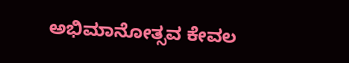ಅಭಿಮಾನೋತ್ಸವ ಕೇವಲ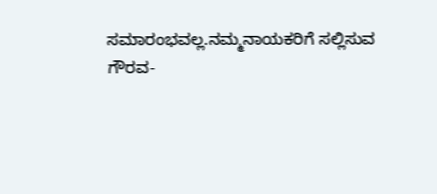ಸಮಾರಂಭವಲ್ಲ.ನಮ್ಮನಾಯಕರಿಗೆ ಸಲ್ಲಿಸುವ ಗೌರವ-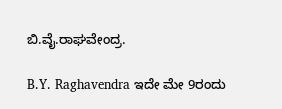ಬಿ.ವೈ.ರಾಘವೇಂದ್ರ.

B.Y. Raghavendra ಇದೇ ಮೇ 9ರಂದು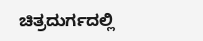ಚಿತ್ರದುರ್ಗದಲ್ಲಿ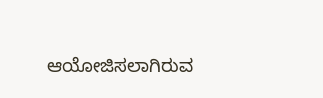ಆಯೋಜಿಸಲಾಗಿರುವ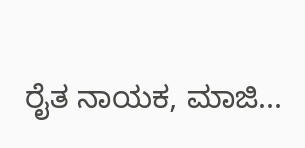ರೈತ ನಾಯಕ, ಮಾಜಿ...